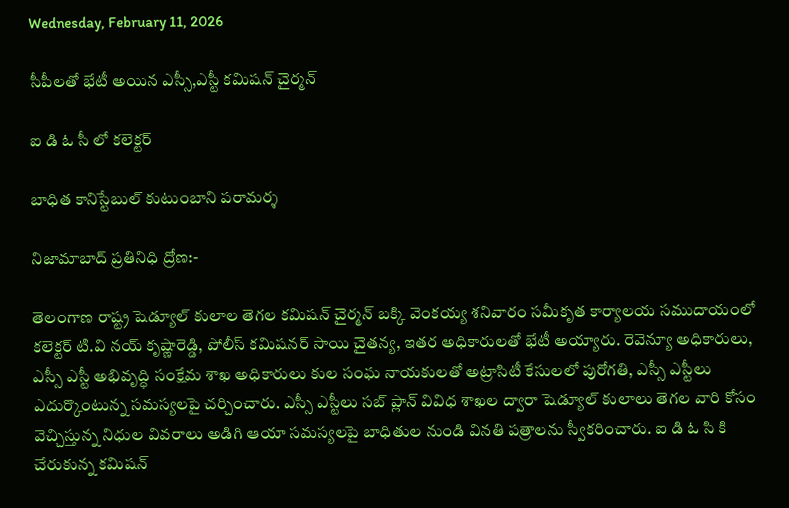Wednesday, February 11, 2026

సీపీలతో భేటీ అయిన ఎస్సీ,ఎస్టీ కమిషన్ చైర్మన్

ఐ డి ఓ సీ లో కలెక్టర్

బాధిత కానిస్టేబుల్ కుటుంబాని పరామర్శ

నిజామాబాద్ ప్రతినిధి ద్రోణ:-

తెలంగాణ రాష్ట్ర షెడ్యూల్ కులాల తెగల కమిషన్ చైర్మన్ బక్కి వెంకయ్య శనివారం సమీకృత కార్యాలయ సముదాయంలో కలెక్టర్ టి.వి నయ్ కృష్ణారెడ్డి, పోలీస్ కమిషనర్ సాయి చైతన్య, ఇతర అధికారులతో భేటీ అయ్యారు. రెవెన్యూ అధికారులు, ఎస్సీ ఎస్టీ అభివృద్ధి సంక్షేమ శాఖ అధికారులు కుల సంఘ నాయకులతో అట్రాసిటీ కేసులలో పురోగతి, ఎస్సీ ఎస్టీలు ఎదుర్కొంటున్న సమస్యలపై చర్చించారు. ఎస్సీ ఎస్టీలు సబ్ ప్లాన్ వివిధ శాఖల ద్వారా షెడ్యూల్ కులాలు తెగల వారి కోసం వెచ్చిస్తున్న నిధుల వివరాలు అడిగి ఆయా సమస్యలపై బాధితుల నుండి వినతి పత్రాలను స్వీకరించారు. ఐ డి ఓ సి కి చేరుకున్న కమిషన్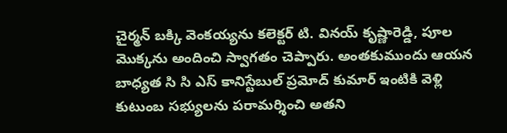చైర్మన్ బక్కి వెంకయ్యను కలెక్టర్ టి. వినయ్ కృష్ణారెడ్డి, పూల మొక్కను అందించి స్వాగతం చెప్పారు. అంతకుముందు ఆయన బాధ్యత సి సి ఎస్ కానిస్టేబుల్ ప్రమోద్ కుమార్ ఇంటికి వెళ్లి కుటుంబ సభ్యులను పరామర్శించి అతని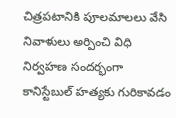చిత్రపటానికి పూలమాలలు వేసి నివాళులు అర్పించి విధి నిర్వహణ సందర్భంగా కానిస్టేబుల్ హత్యకు గురికావడం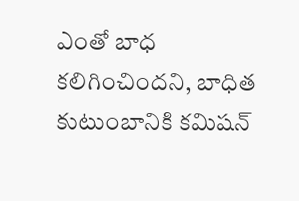ఎంతో బాధ కలిగించిందని, బాధిత కుటుంబానికి కమిషన్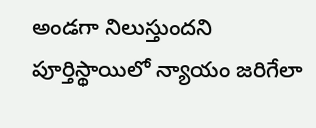అండగా నిలుస్తుందని పూర్తిస్థాయిలో న్యాయం జరిగేలా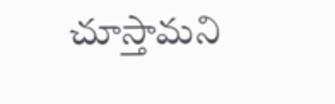చూస్తామని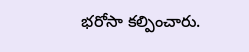భరోసా కల్పించారు.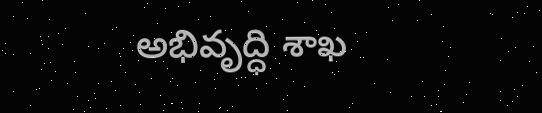అభివృద్ధి శాఖ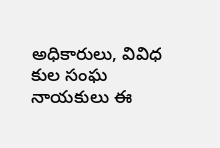అధికారులు, వివిధ కుల సంఘ నాయకులు ఈ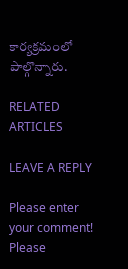కార్యక్రమంలో పాల్గొన్నారు.

RELATED ARTICLES

LEAVE A REPLY

Please enter your comment!
Please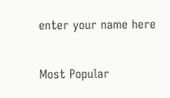enter your name here

Most Popular